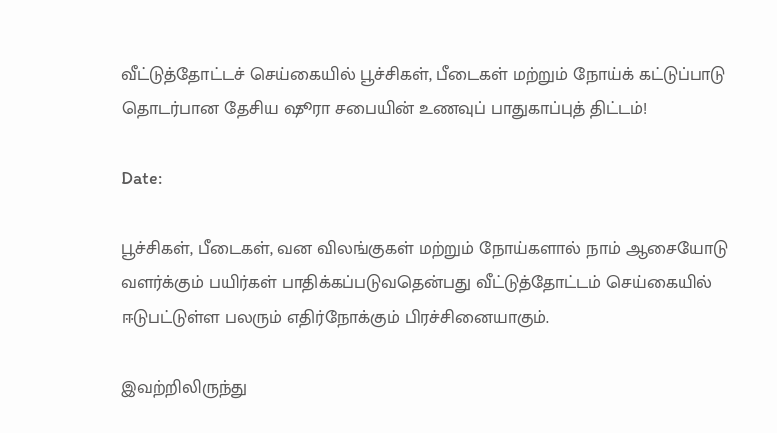வீட்டுத்தோட்டச் செய்கையில் பூச்சிகள், பீடைகள் மற்றும் நோய்க் கட்டுப்பாடு தொடர்பான தேசிய ஷூரா சபையின் உணவுப் பாதுகாப்புத் திட்டம்!

Date:

பூச்சிகள், பீடைகள், வன விலங்குகள் மற்றும் நோய்களால் நாம் ஆசையோடு வளர்க்கும் பயிர்கள் பாதிக்கப்படுவதென்பது வீட்டுத்தோட்டம் செய்கையில் ஈடுபட்டுள்ள பலரும் எதிர்நோக்கும் பிரச்சினையாகும்.

இவற்றிலிருந்து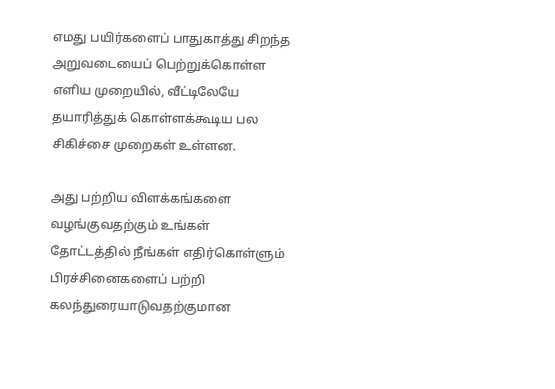எமது பயிர்களைப் பாதுகாத்து சிறந்த அறுவடையைப் பெற்றுக்கொள்ள எளிய முறையில், வீட்டிலேயே தயாரித்துக் கொள்ளக்கூடிய பல சிகிச்சை முறைகள் உள்ளன.

அது பற்றிய விளக்கங்களை வழங்குவதற்கும் உங்கள் தோட்டத்தில் நீங்கள் எதிர்கொள்ளும் பிரச்சினைகளைப் பற்றி கலந்துரையாடுவதற்குமான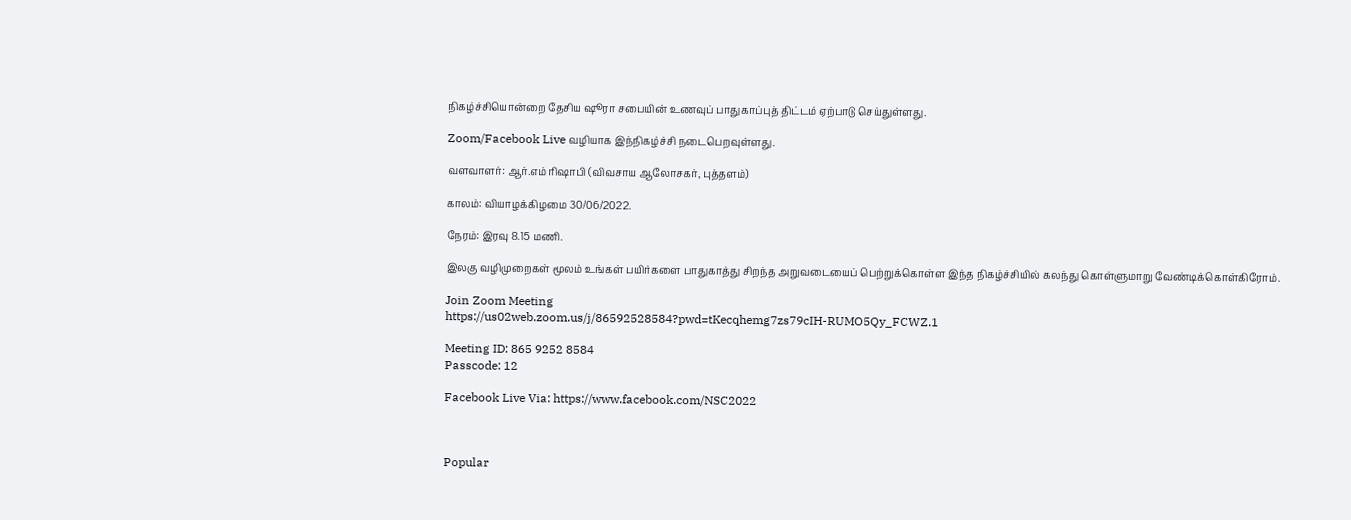நிகழ்ச்சியொன்றை தேசிய ஷூரா சபையின் உணவுப் பாதுகாப்புத் திட்டம் ஏற்பாடு செய்துள்ளது.

Zoom/Facebook Live வழியாக இந்நிகழ்ச்சி நடைபெறவுள்ளது.

வளவாளர்: ஆர்.எம் ரிஷாபி (விவசாய ஆலோசகர், புத்தளம்)

காலம்: வியாழக்கிழமை 30/06/2022.

நேரம்: இரவு 8.15 மணி.

இலகு வழிமுறைகள் மூலம் உங்கள் பயிர்களை பாதுகாத்து சிறந்த அறுவடையைப் பெற்றுக்கொள்ள இந்த நிகழ்ச்சியில் கலந்து கொள்ளுமாறு வேண்டிக்கொள்கிரோம்.

Join Zoom Meeting
https://us02web.zoom.us/j/86592528584?pwd=tKecqhemg7zs79cIH-RUMO5Qy_FCWZ.1

Meeting ID: 865 9252 8584
Passcode: 12

Facebook Live Via: https://www.facebook.com/NSC2022



Popular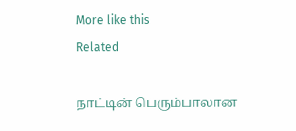More like this
Related

நாட்டின் பெரும்பாலான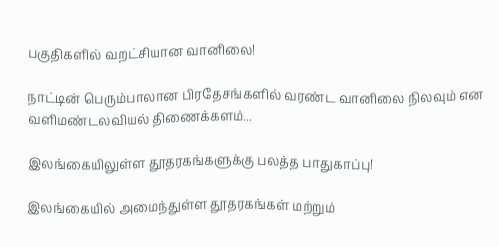பகுதிகளில் வறட்சியான வானிலை!

நாட்டின் பெரும்பாலான பிரதேசங்களில் வரண்ட வானிலை நிலவும் என வளிமண்டலவியல் திணைக்களம்...

இலங்கையிலுள்ள தூதரகங்களுக்கு பலத்த பாதுகாப்பு!

இலங்கையில் அமைந்துள்ள தூதரகங்கள் மற்றும்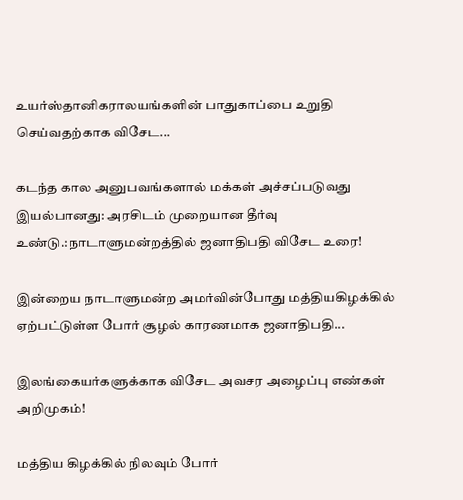உயர்ஸ்தானிகராலயங்களின் பாதுகாப்பை உறுதி செய்வதற்காக விசேட...

கடந்த கால அனுபவங்களால் மக்கள் அச்சப்படுவது இயல்பானது: அரசிடம் முறையான தீர்வு உண்டு.:நாடாளுமன்றத்தில் ஜனாதிபதி விசேட உரை!

இன்றைய நாடாளுமன்ற அமர்வின்போது மத்தியகிழக்கில் ஏற்பட்டுள்ள போர் சூழல் காரணமாக ஜனாதிபதி...

இலங்கையர்களுக்காக விசேட அவசர அழைப்பு எண்கள் அறிமுகம்!

மத்திய கிழக்கில் நிலவும் போர்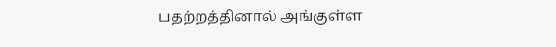பதற்றத்தினால் அங்குள்ள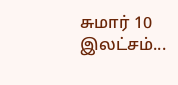சுமார் 10 இலட்சம்...